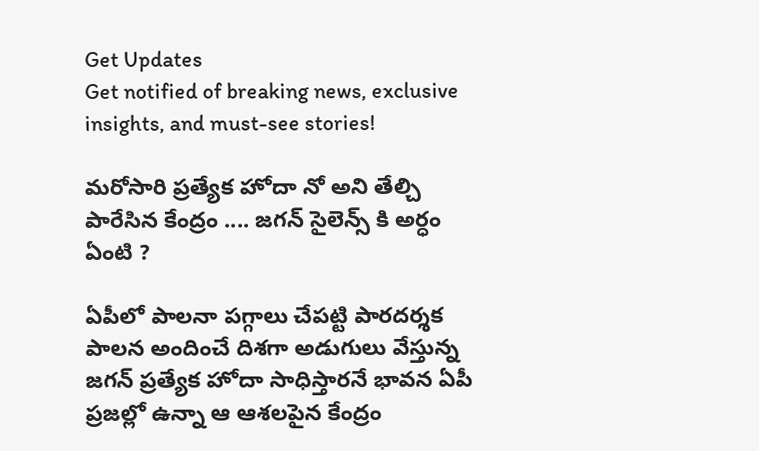Get Updates
Get notified of breaking news, exclusive insights, and must-see stories!

మరోసారి ప్రత్యేక హోదా నో అని తేల్చి పారేసిన కేంద్రం .... జగన్ సైలెన్స్ కి అర్ధం ఏంటి ?

ఏపీలో పాలనా పగ్గాలు చేపట్టి పారదర్శక పాలన అందించే దిశగా అడుగులు వేస్తున్న జగన్ ప్రత్యేక హోదా సాధిస్తారనే భావన ఏపీ ప్రజల్లో ఉన్నా ఆ ఆశలపైన కేంద్రం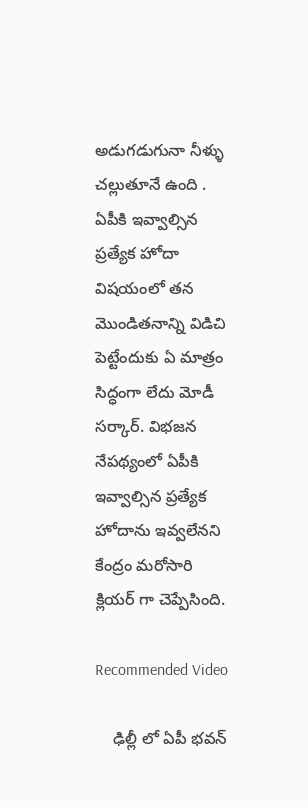అడుగడుగునా నీళ్ళు చల్లుతూనే ఉంది . ఏపీకి ఇవ్వాల్సిన ప్రత్యేక హోదా విషయంలో తన మొండితనాన్ని విడిచి పెట్టేందుకు ఏ మాత్రం సిద్ధంగా లేదు మోడీ సర్కార్. విభజన నేపథ్యంలో ఏపీకి ఇవ్వాల్సిన ప్రత్యేక హోదాను ఇవ్వలేనని కేంద్రం మరోసారి క్లియర్ గా చెప్పేసింది.

Recommended Video

    ఢిల్లీ లో ఏపీ భవన్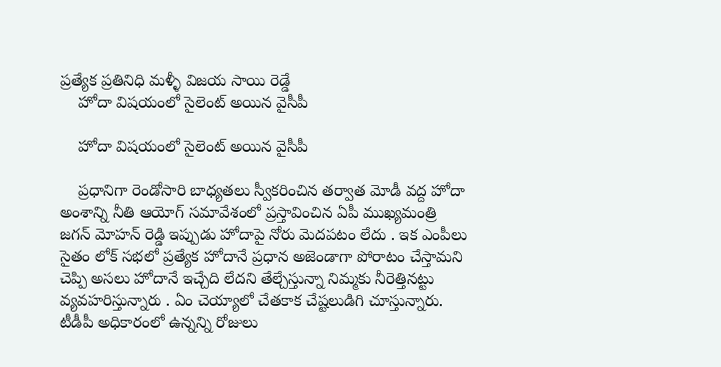ప్రత్యేక ప్రతినిధి మళ్ళీ విజయ సాయి రెడ్డే
    హోదా విషయంలో సైలెంట్ అయిన వైసీపీ

    హోదా విషయంలో సైలెంట్ అయిన వైసీపీ

    ప్రధానిగా రెండోసారి బాధ్యతలు స్వీకరించిన తర్వాత మోడీ వద్ద హోదా అంశాన్ని నీతి ఆయోగ్ సమావేశంలో ప్రస్తావించిన ఏపీ ముఖ్యమంత్రి జగన్ మోహన్ రెడ్డి ఇప్పుడు హోదాపై నోరు మెదపటం లేదు . ఇక ఎంపీలు సైతం లోక్ సభలో ప్రత్యేక హోదానే ప్రధాన అజెండాగా పోరాటం చేస్తామని చెప్పి అసలు హోదానే ఇచ్చేది లేదని తేల్చేస్తున్నా నిమ్మకు నీరెత్తినట్టు వ్యవహరిస్తున్నారు . ఏం చెయ్యాలో చేతకాక చేష్టలుడిగి చూస్తున్నారు. టీడీపీ అధికారంలో ఉన్నన్ని రోజులు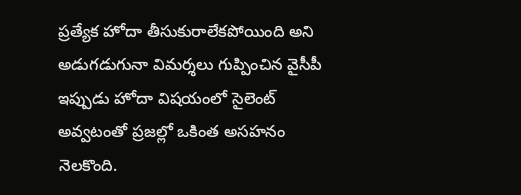ప్రత్యేక హోదా తీసుకురాలేకపోయింది అని అడుగడుగునా విమర్శలు గుప్పించిన వైసీపీ ఇప్పుడు హోదా విషయంలో సైలెంట్ అవ్వటంతో ప్రజల్లో ఒకింత అసహనం నెలకొంది.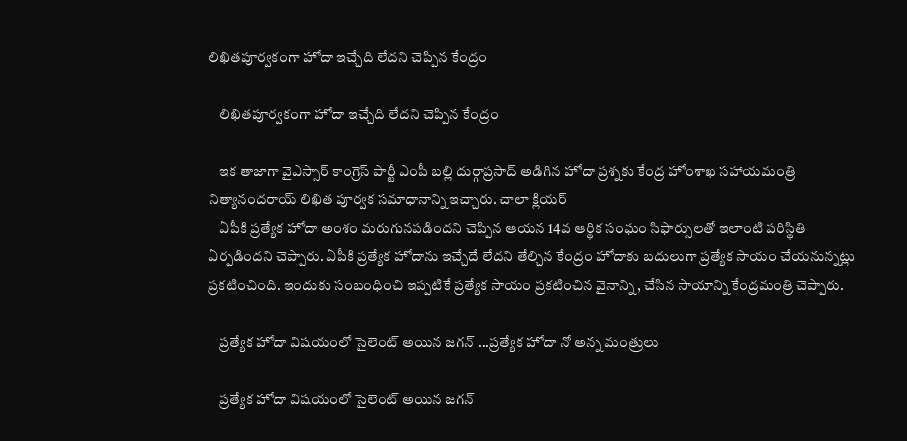లిఖితపూర్వకంగా హోదా ఇచ్చేది లేదని చెప్పిన కేంద్రం

    లిఖితపూర్వకంగా హోదా ఇచ్చేది లేదని చెప్పిన కేంద్రం

    ఇక తాజాగా వైఎస్సార్ కాంగ్రెస్ పార్టీ ఎంపీ బల్లి దుర్గాప్రసాద్ అడిగిన హోదా ప్రశ్నకు కేంద్ర హోంశాఖ సహాయమంత్రి నిత్యానందరాయ్ లిఖిత పూర్వక సమాధానాన్ని ఇచ్చారు. చాలా క్లియర్
    ఏపీకి ప్రత్యేక హోదా అంశం మరుగునపడిందని చెప్పిన ఆయన 14వ ఆర్థిక సంఘం సిఫార్సులతో ఇలాంటి పరిస్థితి ఏర్పడిందని చెప్పారు. ఏపీకి ప్రత్యేక హోదాను ఇచ్చేదే లేదని తేల్చిన కేంద్రం హోదాకు బదులుగా ప్రత్యేక సాయం చేయనున్నట్లు ప్రకటించింది. ఇందుకు సంబంధించి ఇప్పటికే ప్రత్యేక సాయం ప్రకటించిన వైనాన్ని, చేసిన సాయాన్ని కేంద్రమంత్రి చెప్పారు.

    ప్రత్యేక హోదా విషయంలో సైలెంట్ అయిన జగన్ ...ప్రత్యేక హోదా నో అన్న మంత్రులు

    ప్రత్యేక హోదా విషయంలో సైలెంట్ అయిన జగన్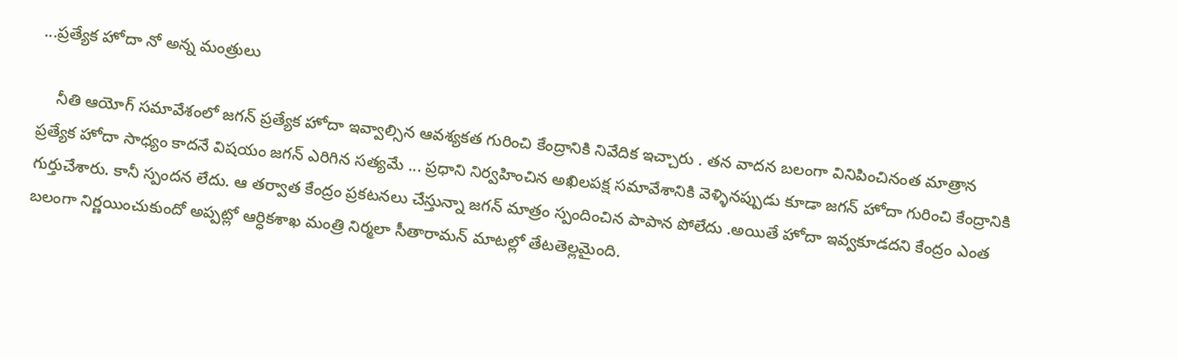...ప్రత్యేక హోదా నో అన్న మంత్రులు

    నీతి ఆయోగ్ సమావేశంలో జగన్ ప్రత్యేక హోదా ఇవ్వాల్సిన ఆవశ్యకత గురించి కేంద్రానికి నివేదిక ఇచ్చారు . తన వాదన బలంగా వినిపించినంత మాత్రాన ప్రత్యేక హోదా సాధ్యం కాదనే విషయం జగన్ ఎరిగిన సత్యమే ... ప్రధాని నిర్వహించిన అఖిలపక్ష సమావేశానికి వెళ్ళినప్పుడు కూడా జగన్ హోదా గురించి కేంద్రానికి గుర్తుచేశారు. కానీ స్పందన లేదు. ఆ తర్వాత కేంద్రం ప్రకటనలు చేస్తున్నా జగన్ మాత్రం స్పందించిన పాపాన పోలేదు .అయితే హోదా ఇవ్వకూడదని కేంద్రం ఎంత బలంగా నిర్ణయించుకుందో అప్పట్లో ఆర్ధికశాఖ మంత్రి నిర్మలా సీతారామన్ మాటల్లో తేటతెల్లమైంది.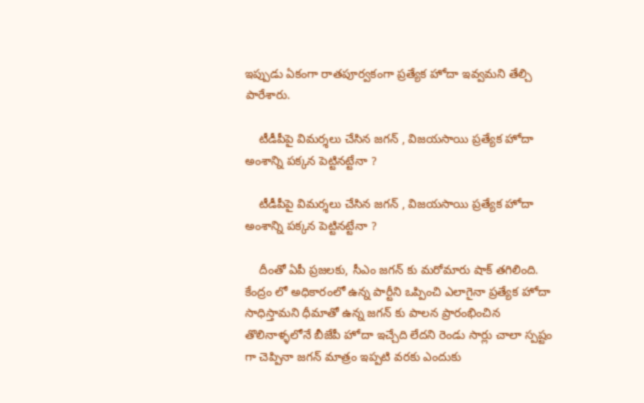ఇప్పుడు ఏకంగా రాతపూర్వకంగా ప్రత్యేక హోదా ఇవ్వమని తేల్చి పారేశారు.

    టీడీపీపై విమర్శలు చేసిన జగన్ , విజయసాయి ప్రత్యేక హోదా అంశాన్ని పక్కన పెట్టినట్టేనా ?

    టీడీపీపై విమర్శలు చేసిన జగన్ , విజయసాయి ప్రత్యేక హోదా అంశాన్ని పక్కన పెట్టినట్టేనా ?

    దీంతో ఏపీ ప్రజలకు, సీఎం జగన్ కు మరోమారు షాక్ తగిలింది. కేంద్రం లో అధికారంలో ఉన్న పార్టీని ఒప్పించి ఎలాగైనా ప్రత్యేక హోదా సాధిస్తామని ధీమాతో ఉన్న జగన్ కు పాలన ప్రారంభించిన తొలినాళ్ళలోనే బీజేపీ హోదా ఇచ్చేది లేదని రెండు సార్లు చాలా స్పష్టం గా చెప్పినా జగన్ మాత్రం ఇప్పటి వరకు ఎందుకు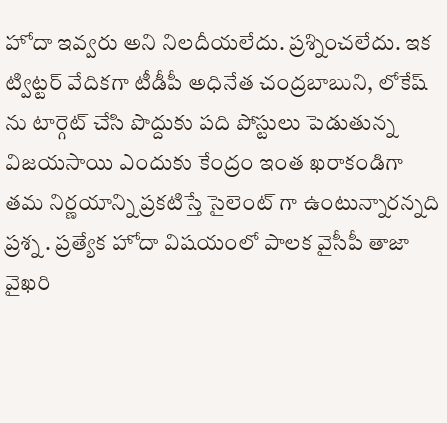హోదా ఇవ్వరు అని నిలదీయలేదు. ప్రశ్నించలేదు. ఇక ట్విట్టర్ వేదికగా టీడీపీ అధినేత చంద్రబాబుని, లోకేష్ ను టార్గెట్ చేసి పొద్దుకు పది పోస్టులు పెడుతున్న విజయసాయి ఎందుకు కేంద్రం ఇంత ఖరాకండిగా తమ నిర్ణయాన్ని ప్రకటిస్తే సైలెంట్ గా ఉంటున్నారన్నది ప్రశ్న . ప్రత్యేక హోదా విషయంలో పాలక వైసీపీ తాజా వైఖరి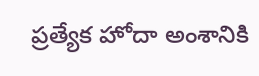ప్రత్యేక హోదా అంశానికి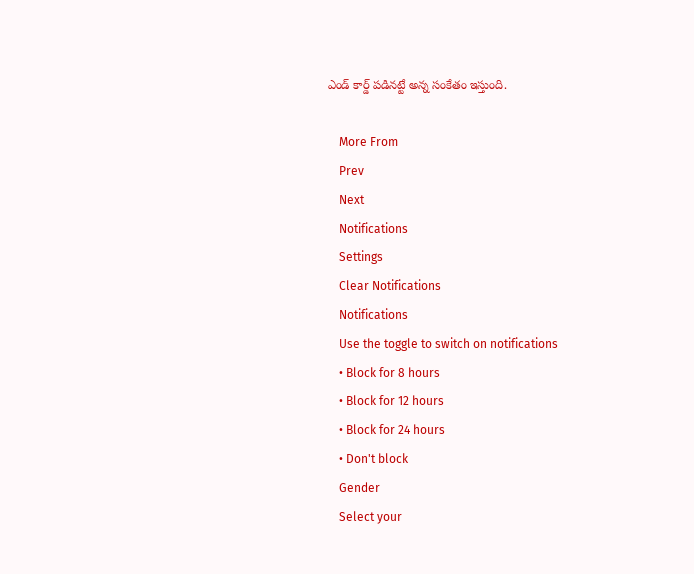ఎండ్ కార్డ్ పడినట్టే అన్న సంకేతం ఇస్తుంది.

    More From
    Prev
    Next
    Notifications
    Settings
    Clear Notifications
    Notifications
    Use the toggle to switch on notifications
    • Block for 8 hours
    • Block for 12 hours
    • Block for 24 hours
    • Don't block
    Gender
    Select your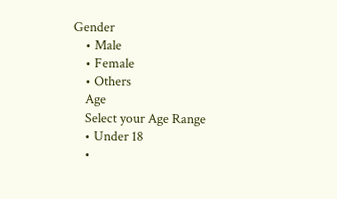Gender
    • Male
    • Female
    • Others
    Age
    Select your Age Range
    • Under 18
    •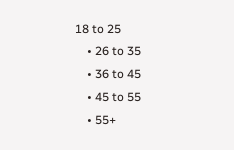18 to 25
    • 26 to 35
    • 36 to 45
    • 45 to 55
    • 55+